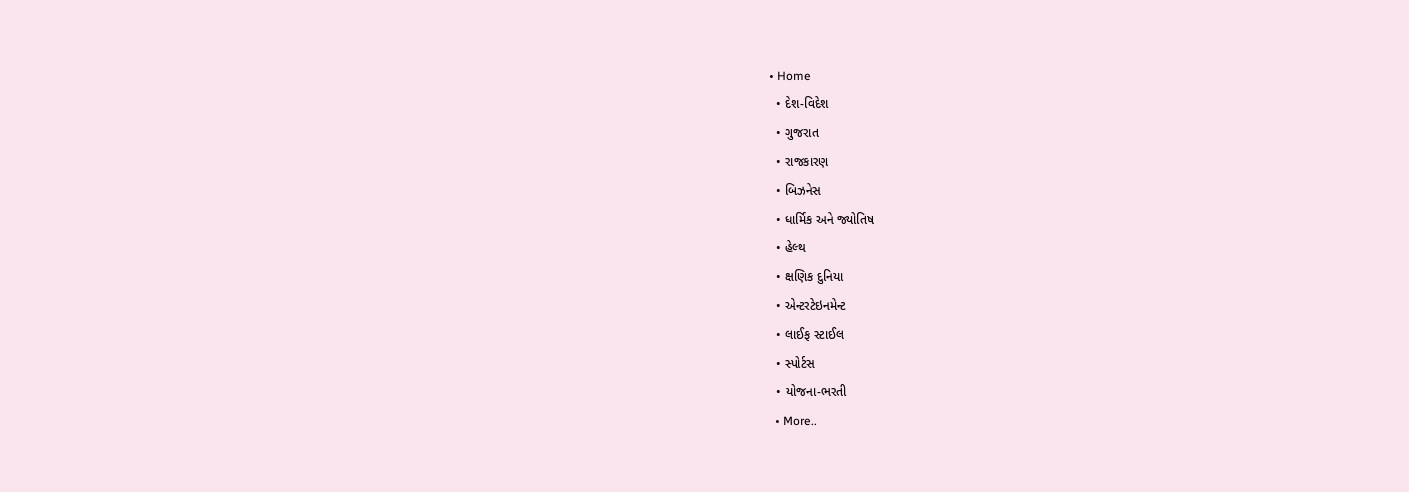• Home
  • દેશ-વિદેશ
  • ગુજરાત
  • રાજકારણ
  • બિઝનેસ
  • ધાર્મિક અને જ્યોતિષ
  • હેલ્થ
  • ક્ષણિક દુનિયા
  • એન્ટરટેઇનમેન્ટ
  • લાઈફ સ્ટાઈલ
  • સ્પોર્ટસ
  • યોજના-ભરતી
  • More..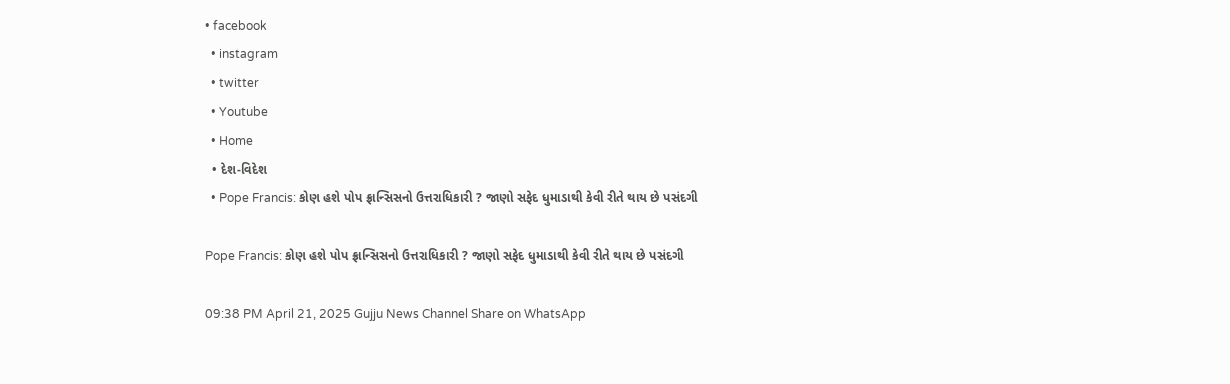• facebook
  • instagram
  • twitter
  • Youtube
  • Home
  • દેશ-વિદેશ
  • Pope Francis: કોણ હશે પોપ ફ્રાન્સિસનો ઉત્તરાધિકારી ? જાણો સફેદ ધુમાડાથી કેવી રીતે થાય છે પસંદગી

Pope Francis: કોણ હશે પોપ ફ્રાન્સિસનો ઉત્તરાધિકારી ? જાણો સફેદ ધુમાડાથી કેવી રીતે થાય છે પસંદગી

09:38 PM April 21, 2025 Gujju News Channel Share on WhatsApp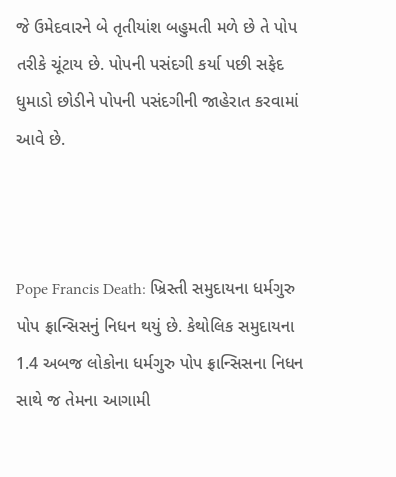જે ઉમેદવારને બે તૃતીયાંશ બહુમતી મળે છે તે પોપ તરીકે ચૂંટાય છે. પોપની પસંદગી કર્યા પછી સફેદ ધુમાડો છોડીને પોપની પસંદગીની જાહેરાત કરવામાં આવે છે.



Pope Francis Death: ખ્રિસ્તી સમુદાયના ધર્મગુરુ પોપ ફ્રાન્સિસનું નિધન થયું છે. કેથોલિક સમુદાયના 1.4 અબજ લોકોના ધર્મગુરુ પોપ ફ્રાન્સિસના નિધન સાથે જ તેમના આગામી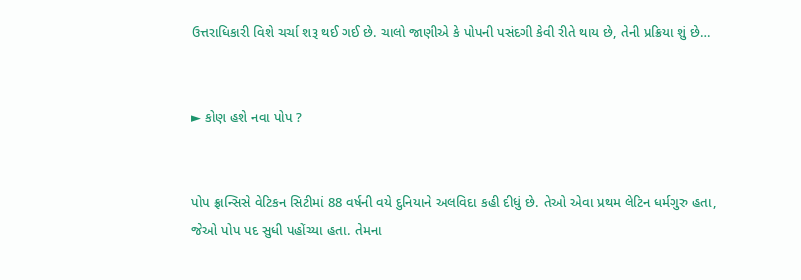ઉત્તરાધિકારી વિશે ચર્ચા શરૂ થઈ ગઈ છે. ચાલો જાણીએ કે પોપની પસંદગી કેવી રીતે થાય છે, તેની પ્રક્રિયા શું છે…


► કોણ હશે નવા પોપ ?


પોપ ફ્રાન્સિસે વેટિકન સિટીમાં 88 વર્ષની વયે દુનિયાને અલવિદા કહી દીધું છે. તેઓ એવા પ્રથમ લેટિન ધર્મગુરુ હતા, જેઓ પોપ પદ સુધી પહોંચ્યા હતા. તેમના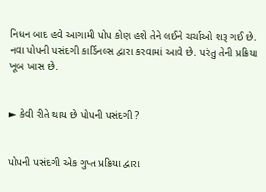નિધન બાદ હવે આગામી પોપ કોણ હશે તેને લઈને ચર્ચાઓ શરૂ ગઈ છે. નવા પોપની પસંદગી કાર્ડિનલ્સ દ્વારા કરવામાં આવે છે. પરંતુ તેની પ્રક્રિયા ખૂબ ખાસ છે.


► કેવી રીતે થાય છે પોપની પસંદગી ?


પોપની પસંદગી એક ગુપ્ત પ્રક્રિયા દ્વારા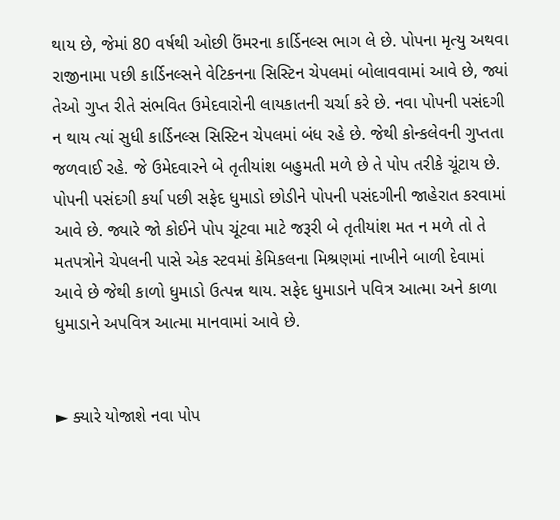થાય છે, જેમાં 80 વર્ષથી ઓછી ઉંમરના કાર્ડિનલ્સ ભાગ લે છે. પોપના મૃત્યુ અથવા રાજીનામા પછી કાર્ડિનલ્સને વેટિકનના સિસ્ટિન ચેપલમાં બોલાવવામાં આવે છે, જ્યાં તેઓ ગુપ્ત રીતે સંભવિત ઉમેદવારોની લાયકાતની ચર્ચા કરે છે. નવા પોપની પસંદગી ન થાય ત્યાં સુધી કાર્ડિનલ્સ સિસ્ટિન ચેપલમાં બંધ રહે છે. જેથી કોન્કલેવની ગુપ્તતા જળવાઈ રહે. જે ઉમેદવારને બે તૃતીયાંશ બહુમતી મળે છે તે પોપ તરીકે ચૂંટાય છે. પોપની પસંદગી કર્યા પછી સફેદ ધુમાડો છોડીને પોપની પસંદગીની જાહેરાત કરવામાં આવે છે. જ્યારે જો કોઈને પોપ ચૂંટવા માટે જરૂરી બે તૃતીયાંશ મત ન મળે તો તે મતપત્રોને ચેપલની પાસે એક સ્ટવમાં કેમિકલના મિશ્રણમાં નાખીને બાળી દેવામાં આવે છે જેથી કાળો ધુમાડો ઉત્પન્ન થાય. સફેદ ધુમાડાને પવિત્ર આત્મા અને કાળા ધુમાડાને અપવિત્ર આત્મા માનવામાં આવે છે.


► ક્યારે યોજાશે નવા પોપ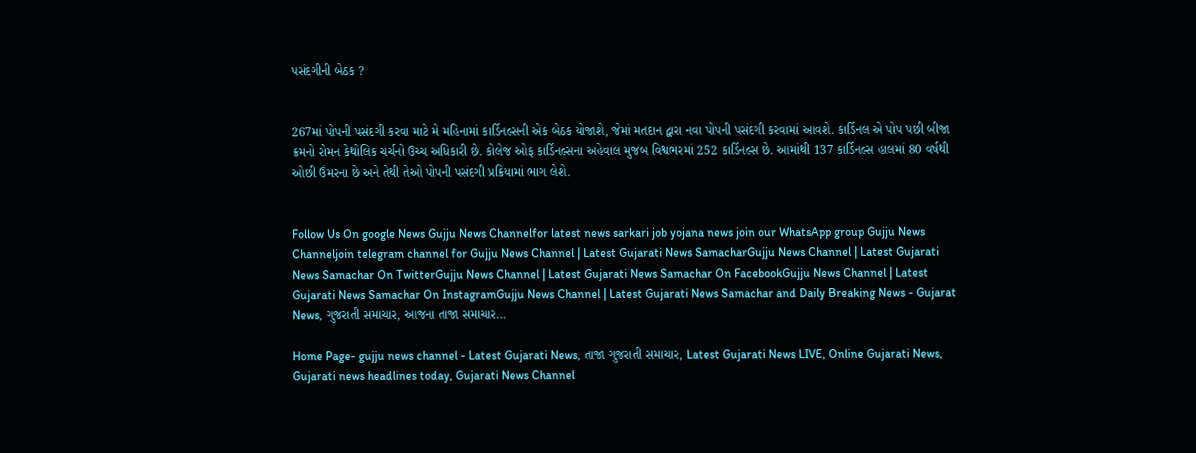પસંદગીની બેઠક ?


267માં પોપની પસંદગી કરવા માટે મે મહિનામાં કાર્ડિનલ્સની એક બેઠક યોજાશે, જેમાં મતદાન દ્વારા નવા પોપની પસંદગી કરવામાં આવશે. કાર્ડિનલ એ પોપ પછી બીજા ક્રમનો રોમન કેથોલિક ચર્ચનો ઉચ્ચ અધિકારી છે. કોલેજ ઓફ કાર્ડિનલ્સના અહેવાલ મુજબ વિશ્વભરમાં 252 કાર્ડિનલ્સ છે. આમાંથી 137 કાર્ડિનલ્સ હાલમાં 80 વર્ષથી ઓછી ઉંમરના છે અને તેથી તેઓ પોપની પસંદગી પ્રક્રિયામાં ભાગ લેશે.


Follow Us On google News Gujju News Channelfor latest news sarkari job yojana news join our WhatsApp group Gujju News Channeljoin telegram channel for Gujju News Channel | Latest Gujarati News SamacharGujju News Channel | Latest Gujarati News Samachar On TwitterGujju News Channel | Latest Gujarati News Samachar On FacebookGujju News Channel | Latest Gujarati News Samachar On InstagramGujju News Channel | Latest Gujarati News Samachar and Daily Breaking News - Gujarat News, ગુજરાતી સમાચાર, આજના તાજા સમાચાર...

Home Page- gujju news channel - Latest Gujarati News, તાજા ગુજરાતી સમાચાર, Latest Gujarati News LIVE, Online Gujarati News, Gujarati news headlines today, Gujarati News Channel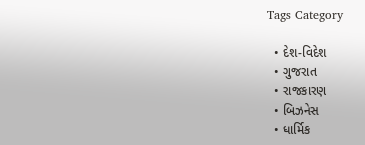Tags Category

  • દેશ-વિદેશ
  • ગુજરાત
  • રાજકારણ
  • બિઝનેસ
  • ધાર્મિક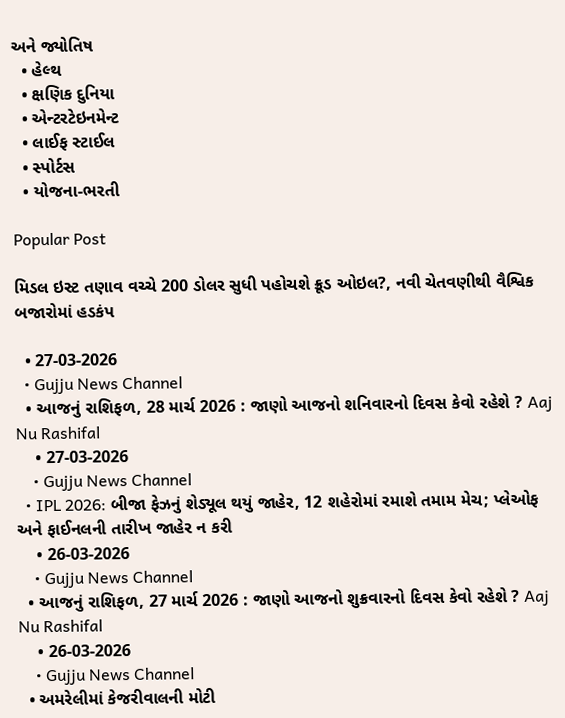અને જ્યોતિષ
  • હેલ્થ
  • ક્ષણિક દુનિયા
  • એન્ટરટેઇનમેન્ટ
  • લાઈફ સ્ટાઈલ
  • સ્પોર્ટસ
  • યોજના-ભરતી

Popular Post

મિડલ ઇસ્ટ તણાવ વચ્ચે 200 ડોલર સુધી પહોચશે ક્રૂડ ઓઇલ?, નવી ચેતવણીથી વૈશ્વિક બજારોમાં હડકંપ

  • 27-03-2026
  • Gujju News Channel
  • આજનું રાશિફળ, 28 માર્ચ 2026 : જાણો આજનો શનિવારનો દિવસ કેવો રહેશે ? Aaj Nu Rashifal
    • 27-03-2026
    • Gujju News Channel
  • IPL 2026: બીજા ફેઝનું શેડ્યૂલ થયું જાહેર, 12 શહેરોમાં રમાશે તમામ મેચ; પ્લેઓફ અને ફાઈનલની તારીખ જાહેર ન કરી
    • 26-03-2026
    • Gujju News Channel
  • આજનું રાશિફળ, 27 માર્ચ 2026 : જાણો આજનો શુક્રવારનો દિવસ કેવો રહેશે ? Aaj Nu Rashifal
    • 26-03-2026
    • Gujju News Channel
  • અમરેલીમાં કેજરીવાલની મોટી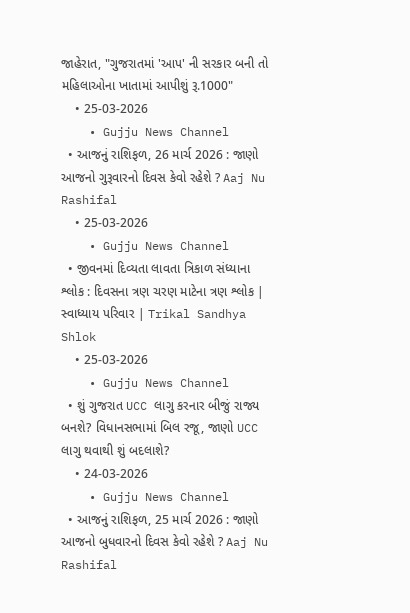જાહેરાત, "ગુજરાતમાં 'આપ' ની સરકાર બની તો મહિલાઓના ખાતામાં આપીશું રૂ.1000"
    • 25-03-2026
    • Gujju News Channel
  • આજનું રાશિફળ, 26 માર્ચ 2026 : જાણો આજનો ગુરૂવારનો દિવસ કેવો રહેશે ? Aaj Nu Rashifal
    • 25-03-2026
    • Gujju News Channel
  • જીવનમાં દિવ્યતા લાવતા ત્રિકાળ સંધ્યાના શ્લોક : દિવસના ત્રણ ચરણ માટેના ત્રણ શ્લોક | સ્વાધ્યાય પરિવાર | Trikal Sandhya Shlok
    • 25-03-2026
    • Gujju News Channel
  • શું ગુજરાત UCC લાગુ કરનાર બીજું રાજ્ય બનશે? વિધાનસભામાં બિલ રજૂ, જાણો UCC લાગુ થવાથી શું બદલાશે?
    • 24-03-2026
    • Gujju News Channel
  • આજનું રાશિફળ, 25 માર્ચ 2026 : જાણો આજનો બુધવારનો દિવસ કેવો રહેશે ? Aaj Nu Rashifal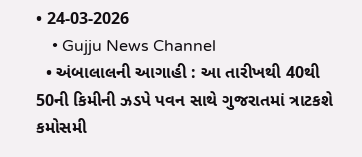• 24-03-2026
    • Gujju News Channel
  • અંબાલાલની આગાહી : આ તારીખથી 40થી 50ની કિમીની ઝડપે પવન સાથે ગુજરાતમાં ત્રાટકશે કમોસમી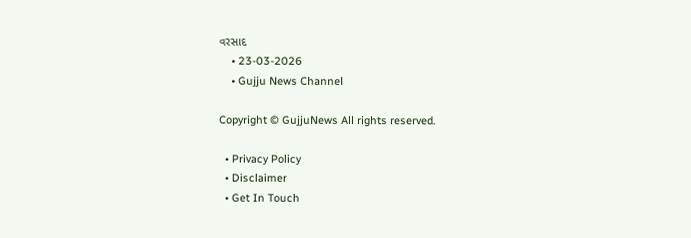વરસાદ
    • 23-03-2026
    • Gujju News Channel

Copyright © GujjuNews All rights reserved.

  • Privacy Policy
  • Disclaimer
  • Get In Touch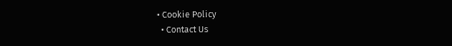• Cookie Policy
  • Contact Us